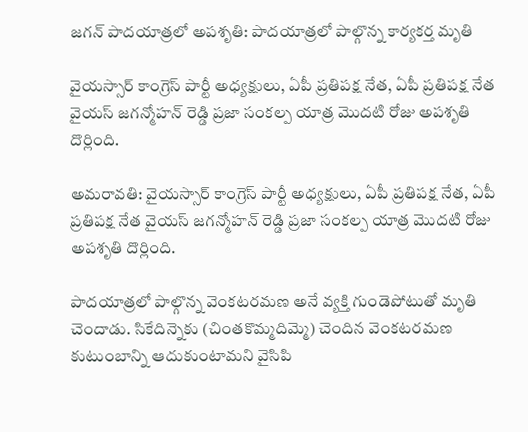జగన్ పాదయాత్రలో అపశృతి: పాదయాత్రలో పాల్గొన్న కార్యకర్త మృతి

వైయస్సార్ కాంగ్రెస్ పార్టీ అధ్యక్షులు, ఏపీ ప్రతిపక్ష నేత, ఏపీ ప్రతిపక్ష నేత వైయస్ జగన్మోహన్ రెడ్డి ప్రజా సంకల్ప యాత్ర మొదటి రోజు అపశృతి దొర్లింది.

అమరావతి: వైయస్సార్ కాంగ్రెస్ పార్టీ అధ్యక్షులు, ఏపీ ప్రతిపక్ష నేత, ఏపీ ప్రతిపక్ష నేత వైయస్ జగన్మోహన్ రెడ్డి ప్రజా సంకల్ప యాత్ర మొదటి రోజు అపశృతి దొర్లింది.

పాదయాత్రలో పాల్గొన్న వెంకటరమణ అనే వ్యక్తి గుండెపోటుతో మృతి చెందాడు. సికేదిన్నెకు (చింతకొమ్మదిమ్మె) చెందిన వెంకటరమణ కుటుంబాన్ని ఆదుకుంటామని వైసిపి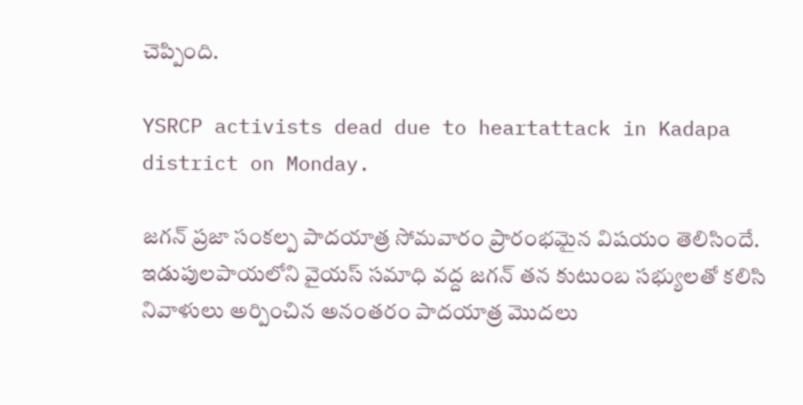చెప్పింది.

YSRCP activists dead due to heartattack in Kadapa district on Monday.

జగన్ ప్రజా సంకల్ప పాదయాత్ర సోమవారం ప్రారంభమైన విషయం తెలిసిందే. ఇడుపులపాయలోని వైయస్ సమాధి వద్ద జగన్ తన కుటుంబ సభ్యులతో కలిసి నివాళులు అర్పించిన అనంతరం పాదయాత్ర మొదలు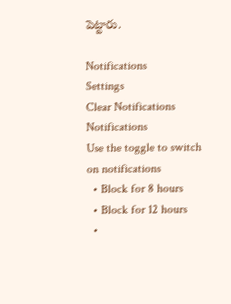పెట్టారు.

Notifications
Settings
Clear Notifications
Notifications
Use the toggle to switch on notifications
  • Block for 8 hours
  • Block for 12 hours
  •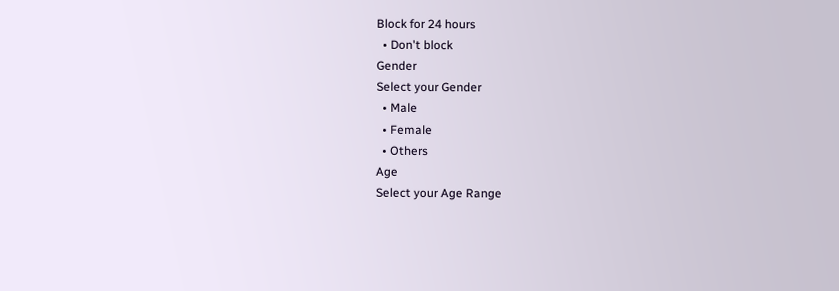Block for 24 hours
  • Don't block
Gender
Select your Gender
  • Male
  • Female
  • Others
Age
Select your Age Range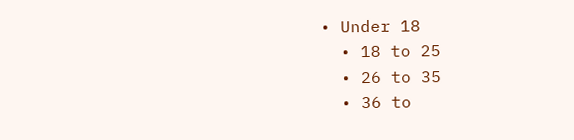• Under 18
  • 18 to 25
  • 26 to 35
  • 36 to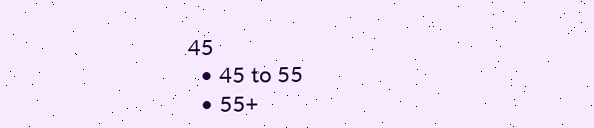45
  • 45 to 55
  • 55+